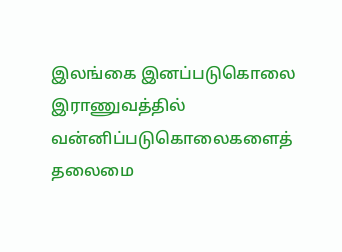இலங்கை இனப்படுகொலை இராணுவத்தில் வன்னிப்படுகொலைகளைத் தலைமை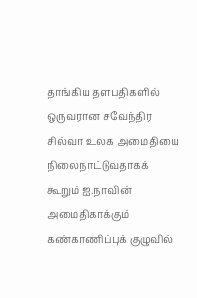தாங்கிய தளபதிகளில் ஒருவரான சவேந்திர சில்வா உலக அமைதியை நிலைநாட்டுவதாகக் கூறும் ஐ.நாவின் அமைதிகாக்கும் கண்காணிப்புக் குழுவில்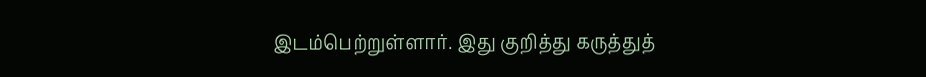இடம்பெற்றுள்ளார். இது குறித்து கருத்துத்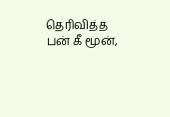தெரிவித்த பன் கீ மூன்,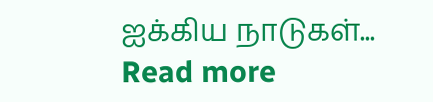ஐக்கிய நாடுகள்...
Read more